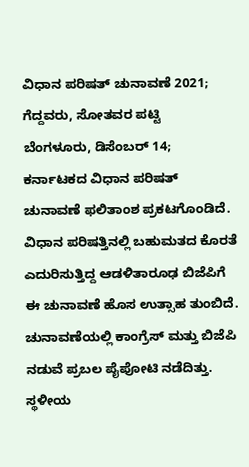ವಿಧಾನ ಪರಿಷತ್ ಚುನಾವಣೆ 2021; ಗೆದ್ದವರು, ಸೋತವರ ಪಟ್ಟಿ
ಬೆಂಗಳೂರು, ಡಿಸೆಂಬರ್ 14; ಕರ್ನಾಟಕದ ವಿಧಾನ ಪರಿಷತ್ ಚುನಾವಣೆ ಫಲಿತಾಂಶ ಪ್ರಕಟಗೊಂಡಿದೆ. ವಿಧಾನ ಪರಿಷತ್ತಿನಲ್ಲಿ ಬಹುಮತದ ಕೊರತೆ ಎದುರಿಸುತ್ತಿದ್ದ ಆಡಳಿತಾರೂಢ ಬಿಜೆಪಿಗೆ ಈ ಚುನಾವಣೆ ಹೊಸ ಉತ್ಸಾಹ ತುಂಬಿದೆ. ಚುನಾವಣೆಯಲ್ಲಿ ಕಾಂಗ್ರೆಸ್ ಮತ್ತು ಬಿಜೆಪಿ ನಡುವೆ ಪ್ರಬಲ ಪೈಪೋಟಿ ನಡೆದಿತ್ತು.
ಸ್ಥಳೀಯ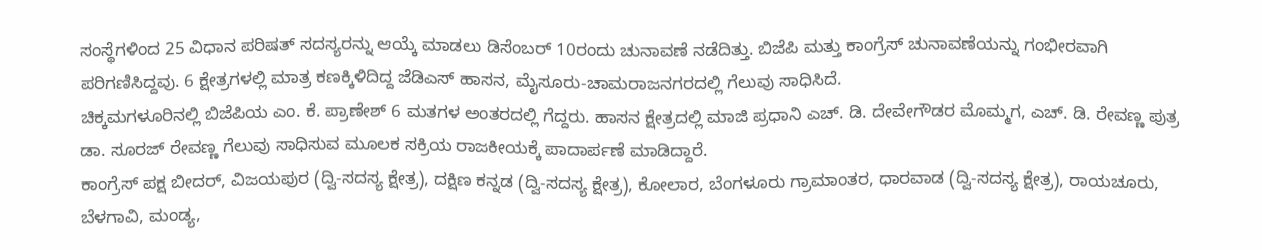ಸಂಸ್ಥೆಗಳಿಂದ 25 ವಿಧಾನ ಪರಿಷತ್ ಸದಸ್ಯರನ್ನು ಆಯ್ಕೆ ಮಾಡಲು ಡಿಸೆಂಬರ್ 10ರಂದು ಚುನಾವಣೆ ನಡೆದಿತ್ತು. ಬಿಜೆಪಿ ಮತ್ತು ಕಾಂಗ್ರೆಸ್ ಚುನಾವಣೆಯನ್ನು ಗಂಭೀರವಾಗಿ ಪರಿಗಣಿಸಿದ್ದವು. 6 ಕ್ಷೇತ್ರಗಳಲ್ಲಿ ಮಾತ್ರ ಕಣಕ್ಕಿಳಿದಿದ್ದ ಜೆಡಿಎಸ್ ಹಾಸನ, ಮೈಸೂರು-ಚಾಮರಾಜನಗರದಲ್ಲಿ ಗೆಲುವು ಸಾಧಿಸಿದೆ.
ಚಿಕ್ಕಮಗಳೂರಿನಲ್ಲಿ ಬಿಜೆಪಿಯ ಎಂ. ಕೆ. ಪ್ರಾಣೇಶ್ 6 ಮತಗಳ ಅಂತರದಲ್ಲಿ ಗೆದ್ದರು. ಹಾಸನ ಕ್ಷೇತ್ರದಲ್ಲಿ ಮಾಜಿ ಪ್ರಧಾನಿ ಎಚ್. ಡಿ. ದೇವೇಗೌಡರ ಮೊಮ್ಮಗ, ಎಚ್. ಡಿ. ರೇವಣ್ಣ ಪುತ್ರ ಡಾ. ಸೂರಜ್ ರೇವಣ್ಣ ಗೆಲುವು ಸಾಧಿಸುವ ಮೂಲಕ ಸಕ್ರಿಯ ರಾಜಕೀಯಕ್ಕೆ ಪಾದಾರ್ಪಣೆ ಮಾಡಿದ್ದಾರೆ.
ಕಾಂಗ್ರೆಸ್ ಪಕ್ಷ ಬೀದರ್, ವಿಜಯಪುರ (ದ್ವಿ-ಸದಸ್ಯ ಕ್ಷೇತ್ರ), ದಕ್ಷಿಣ ಕನ್ನಡ (ದ್ವಿ-ಸದಸ್ಯ ಕ್ಷೇತ್ರ), ಕೋಲಾರ, ಬೆಂಗಳೂರು ಗ್ರಾಮಾಂತರ, ಧಾರವಾಡ (ದ್ವಿ-ಸದಸ್ಯ ಕ್ಷೇತ್ರ), ರಾಯಚೂರು, ಬೆಳಗಾವಿ, ಮಂಡ್ಯ,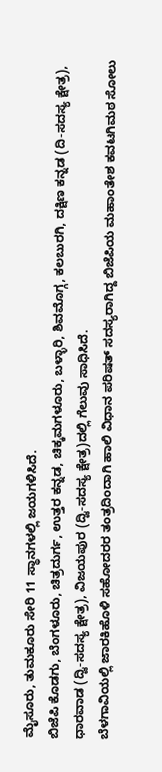ಮೈಸೂರು, ತುಮಕೂರು ಸೇರಿ 11 ಸ್ಥಾನಗಳಲ್ಲಿ ಜಯಗಳಿಸಿದೆ.
ಬಿಜೆಪಿ ಕೊಡಗು, ಬೆಂಗಳೂರು, ಚಿತ್ರದುರ್ಗ, ಉತ್ತರ ಕನ್ನಡ, ಚಿಕ್ಕಮಗಳೂರು, ಬಳ್ಳಾರಿ, ಶಿವಮೊಗ್ಗ, ಕಲಬುರಗಿ, ದಕ್ಷಿಣ ಕನ್ನಡ (ದಿ-ಸದಸ್ಯ ಕ್ಷೇತ್ರ), ಧಾರವಾಡ (ದ್ವಿ-ಸದಸ್ಯ ಕ್ಷೇತ್ರ), ವಿಜಯಪುರ (ದ್ವಿ-ಸದಸ್ಯ ಕ್ಷೇತ್ರ)ದಲ್ಲಿ ಗೆಲುವು ಸಾಧಿಸಿದೆ.
ಬೆಳಗಾವಿಯಲ್ಲಿ ಜಾರಕಿಹೊಳಿ ಸಹೋದರರ ತಂತ್ರದಿಂದಾಗಿ ಹಾಲಿ ವಿಧಾನ ಪರಿಷತ್ ಸದಸ್ಯರಾಗಿದ್ದ ಬಿಜೆಪಿಯ ಮಹಾಂತೇಶ ಕವಟಗಿಮಠ ಸೋಲು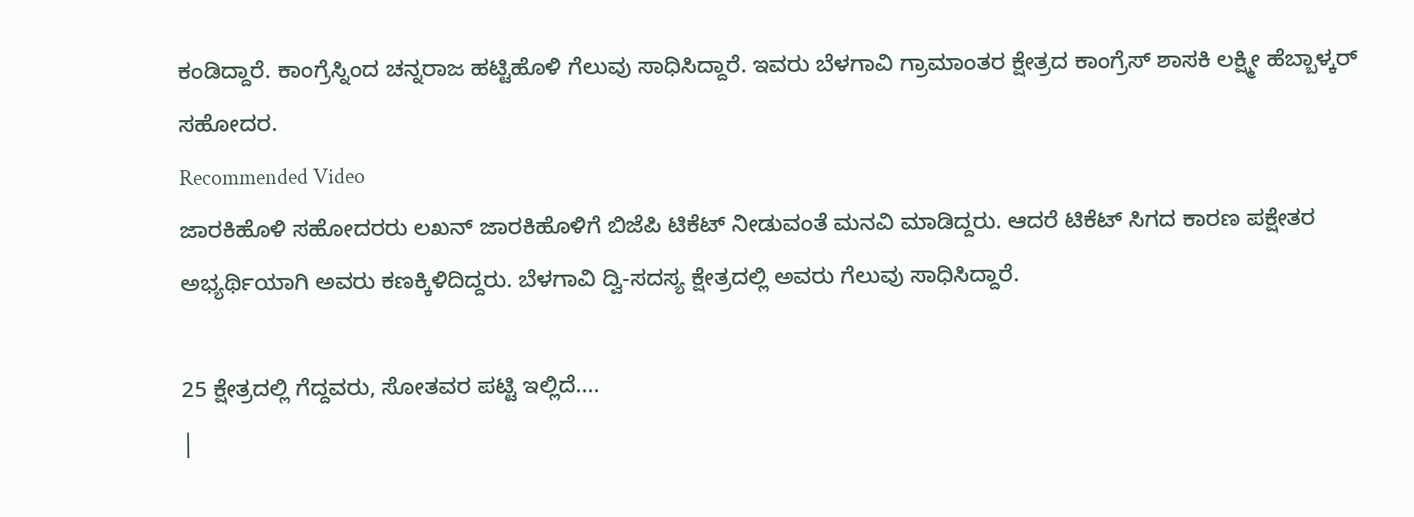ಕಂಡಿದ್ದಾರೆ. ಕಾಂಗ್ರೆಸ್ನಿಂದ ಚನ್ನರಾಜ ಹಟ್ಟಿಹೊಳಿ ಗೆಲುವು ಸಾಧಿಸಿದ್ದಾರೆ. ಇವರು ಬೆಳಗಾವಿ ಗ್ರಾಮಾಂತರ ಕ್ಷೇತ್ರದ ಕಾಂಗ್ರೆಸ್ ಶಾಸಕಿ ಲಕ್ಷ್ಮೀ ಹೆಬ್ಬಾಳ್ಕರ್ ಸಹೋದರ.
Recommended Video
ಜಾರಕಿಹೊಳಿ ಸಹೋದರರು ಲಖನ್ ಜಾರಕಿಹೊಳಿಗೆ ಬಿಜೆಪಿ ಟಿಕೆಟ್ ನೀಡುವಂತೆ ಮನವಿ ಮಾಡಿದ್ದರು. ಆದರೆ ಟಿಕೆಟ್ ಸಿಗದ ಕಾರಣ ಪಕ್ಷೇತರ ಅಭ್ಯರ್ಥಿಯಾಗಿ ಅವರು ಕಣಕ್ಕಿಳಿದಿದ್ದರು. ಬೆಳಗಾವಿ ದ್ವಿ-ಸದಸ್ಯ ಕ್ಷೇತ್ರದಲ್ಲಿ ಅವರು ಗೆಲುವು ಸಾಧಿಸಿದ್ದಾರೆ.

25 ಕ್ಷೇತ್ರದಲ್ಲಿ ಗೆದ್ದವರು, ಸೋತವರ ಪಟ್ಟಿ ಇಲ್ಲಿದೆ....
|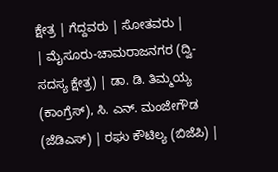ಕ್ಷೇತ್ರ | ಗೆದ್ದವರು | ಸೋತವರು |
| ಮೈಸೂರು-ಚಾಮರಾಜನಗರ (ದ್ವಿ-ಸದಸ್ಯ ಕ್ಷೇತ್ರ) | ಡಾ. ಡಿ. ತಿಮ್ಮಯ್ಯ (ಕಾಂಗ್ರೆಸ್), ಸಿ. ಎನ್. ಮಂಜೇಗೌಡ (ಜೆಡಿಎಸ್) | ರಘು ಕೌಟಿಲ್ಯ (ಬಿಜೆಪಿ) |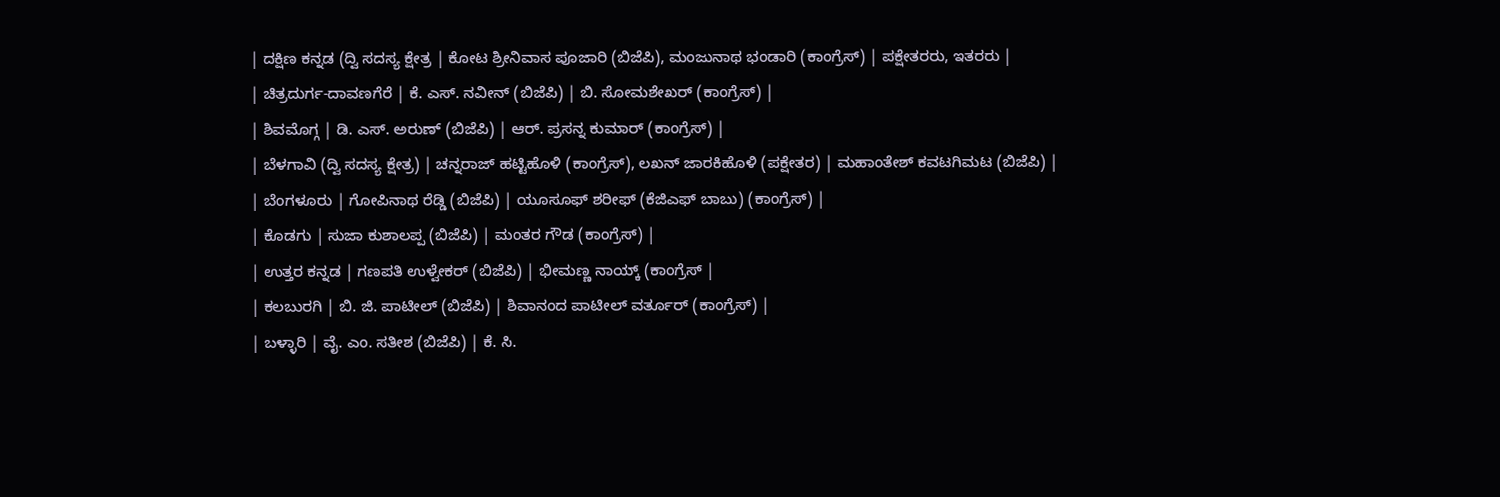| ದಕ್ಷಿಣ ಕನ್ನಡ (ದ್ವಿ ಸದಸ್ಯ ಕ್ಷೇತ್ರ | ಕೋಟ ಶ್ರೀನಿವಾಸ ಪೂಜಾರಿ (ಬಿಜೆಪಿ), ಮಂಜುನಾಥ ಭಂಡಾರಿ (ಕಾಂಗ್ರೆಸ್) | ಪಕ್ಷೇತರರು, ಇತರರು |
| ಚಿತ್ರದುರ್ಗ-ದಾವಣಗೆರೆ | ಕೆ. ಎಸ್. ನವೀನ್ (ಬಿಜೆಪಿ) | ಬಿ. ಸೋಮಶೇಖರ್ (ಕಾಂಗ್ರೆಸ್) |
| ಶಿವಮೊಗ್ಗ | ಡಿ. ಎಸ್. ಅರುಣ್ (ಬಿಜೆಪಿ) | ಆರ್. ಪ್ರಸನ್ನ ಕುಮಾರ್ (ಕಾಂಗ್ರೆಸ್) |
| ಬೆಳಗಾವಿ (ದ್ವಿ ಸದಸ್ಯ ಕ್ಷೇತ್ರ) | ಚನ್ನರಾಜ್ ಹಟ್ಟಿಹೊಳಿ (ಕಾಂಗ್ರೆಸ್), ಲಖನ್ ಜಾರಕಿಹೊಳಿ (ಪಕ್ಷೇತರ) | ಮಹಾಂತೇಶ್ ಕವಟಗಿಮಟ (ಬಿಜೆಪಿ) |
| ಬೆಂಗಳೂರು | ಗೋಪಿನಾಥ ರೆಡ್ಡಿ (ಬಿಜೆಪಿ) | ಯೂಸೂಫ್ ಶರೀಫ್ (ಕೆಜಿಎಫ್ ಬಾಬು) (ಕಾಂಗ್ರೆಸ್) |
| ಕೊಡಗು | ಸುಜಾ ಕುಶಾಲಪ್ಪ (ಬಿಜೆಪಿ) | ಮಂತರ ಗೌಡ (ಕಾಂಗ್ರೆಸ್) |
| ಉತ್ತರ ಕನ್ನಡ | ಗಣಪತಿ ಉಳ್ವೇಕರ್ (ಬಿಜೆಪಿ) | ಭೀಮಣ್ಣ ನಾಯ್ಕ್ (ಕಾಂಗ್ರೆಸ್ |
| ಕಲಬುರಗಿ | ಬಿ. ಜಿ. ಪಾಟೀಲ್ (ಬಿಜೆಪಿ) | ಶಿವಾನಂದ ಪಾಟೀಲ್ ವರ್ತೂರ್ (ಕಾಂಗ್ರೆಸ್) |
| ಬಳ್ಳಾರಿ | ವೈ. ಎಂ. ಸತೀಶ (ಬಿಜೆಪಿ) | ಕೆ. ಸಿ.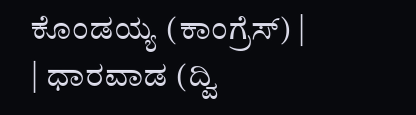ಕೊಂಡಯ್ಯ (ಕಾಂಗ್ರೆಸ್) |
| ಧಾರವಾಡ (ದ್ವಿ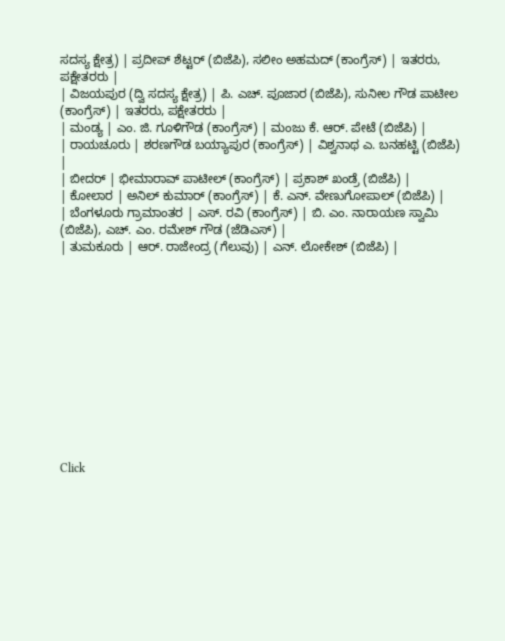ಸದಸ್ಯ ಕ್ಷೇತ್ರ) | ಪ್ರದೀಪ್ ಶೆಟ್ಟರ್ (ಬಿಜೆಪಿ), ಸಲೀಂ ಅಹಮದ್ (ಕಾಂಗ್ರೆಸ್) | ಇತರರು, ಪಕ್ಷೇತರರು |
| ವಿಜಯಪುರ (ದ್ವಿ ಸದಸ್ಯ ಕ್ಷೇತ್ರ) | ಪಿ. ಎಚ್. ಪೂಜಾರ (ಬಿಜೆಪಿ), ಸುನೀಲ ಗೌಡ ಪಾಟೀಲ (ಕಾಂಗ್ರೆಸ್) | ಇತರರು, ಪಕ್ಷೇತರರು |
| ಮಂಡ್ಯ | ಎಂ. ಜಿ. ಗೂಳಿಗೌಡ (ಕಾಂಗ್ರೆಸ್) | ಮಂಜು ಕೆ. ಆರ್. ಪೇಟೆ (ಬಿಜೆಪಿ) |
| ರಾಯಚೂರು | ಶರಣಗೌಡ ಬಯ್ಯಾಪುರ (ಕಾಂಗ್ರೆಸ್) | ವಿಶ್ವನಾಥ ಎ. ಬನಹಟ್ಟಿ (ಬಿಜೆಪಿ) |
| ಬೀದರ್ | ಭೀಮಾರಾವ್ ಪಾಟೀಲ್ (ಕಾಂಗ್ರೆಸ್) | ಪ್ರಕಾಶ್ ಖಂಡ್ರೆ (ಬಿಜೆಪಿ) |
| ಕೋಲಾರ | ಅನಿಲ್ ಕುಮಾರ್ (ಕಾಂಗ್ರೆಸ್) | ಕೆ. ಎನ್. ವೇಣುಗೋಪಾಲ್ (ಬಿಜೆಪಿ) |
| ಬೆಂಗಳೂರು ಗ್ರಾಮಾಂತರ | ಎಸ್. ರವಿ (ಕಾಂಗ್ರೆಸ್) | ಬಿ. ಎಂ. ನಾರಾಯಣ ಸ್ವಾಮಿ (ಬಿಜೆಪಿ), ಎಚ್. ಎಂ. ರಮೇಶ್ ಗೌಡ (ಜೆಡಿಎಸ್) |
| ತುಮಕೂರು | ಆರ್. ರಾಜೇಂದ್ರ (ಗೆಲುವು) | ಎನ್. ಲೋಕೇಶ್ (ಬಿಜೆಪಿ) |












Click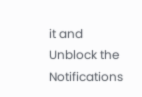it and Unblock the Notifications